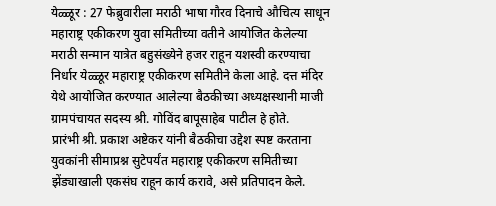येळ्ळूर : 27 फेब्रुवारीला मराठी भाषा गौरव दिनाचे औचित्य साधून महाराष्ट्र एकीकरण युवा समितीच्या वतीने आयोजित केलेल्या मराठी सन्मान यात्रेत बहुसंख्येने हजर राहून यशस्वी करण्याचा निर्धार येळ्ळूर महाराष्ट्र एकीकरण समितीने केला आहे. दत्त मंदिर येथे आयोजित करण्यात आलेल्या बैठकीच्या अध्यक्षस्थानी माजी ग्रामपंचायत सदस्य श्री. गोविंद बापूसाहेब पाटील हे होते.
प्रारंभी श्री. प्रकाश अष्टेकर यांनी बैठकीचा उद्देश स्पष्ट करताना युवकांनी सीमाप्रश्न सुटेपर्यंत महाराष्ट्र एकीकरण समितीच्या झेंड्याखाली एकसंघ राहून कार्य करावे, असे प्रतिपादन केले.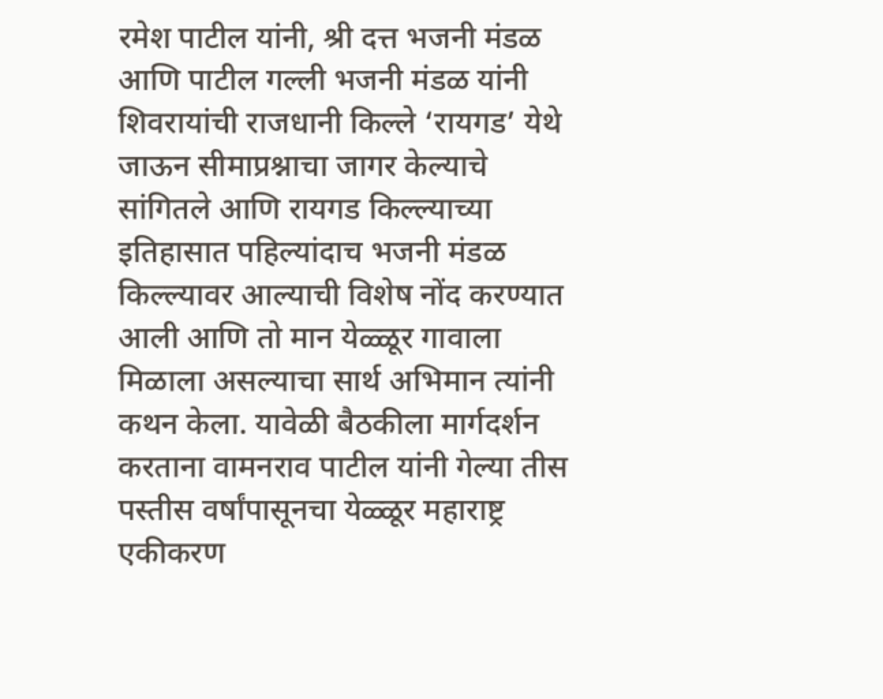रमेश पाटील यांनी, श्री दत्त भजनी मंडळ आणि पाटील गल्ली भजनी मंडळ यांनी शिवरायांची राजधानी किल्ले ‘रायगड’ येथे जाऊन सीमाप्रश्नाचा जागर केल्याचे सांगितले आणि रायगड किल्ल्याच्या इतिहासात पहिल्यांदाच भजनी मंडळ किल्ल्यावर आल्याची विशेष नोंद करण्यात आली आणि तो मान येळ्ळूर गावाला मिळाला असल्याचा सार्थ अभिमान त्यांनी कथन केला. यावेळी बैठकीला मार्गदर्शन करताना वामनराव पाटील यांनी गेल्या तीस पस्तीस वर्षांपासूनचा येळ्ळूर महाराष्ट्र एकीकरण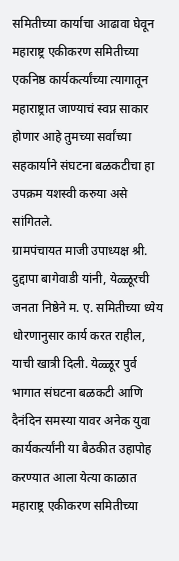समितीच्या कार्याचा आढावा घेवून महाराष्ट्र एकीकरण समितीच्या एकनिष्ठ कार्यकर्त्यांच्या त्यागातून महाराष्ट्रात जाण्याचं स्वप्न साकार होणार आहे तुमच्या सर्वांच्या सहकार्याने संघटना बळकटीचा हा उपक्रम यशस्वी करुया असे सांगितले.
ग्रामपंचायत माजी उपाध्यक्ष श्री. दुद्दापा बागेवाडी यांनी, येळ्ळूरची जनता निष्ठेने म. ए. समितीच्या ध्येय धोरणानुसार कार्य करत राहील, याची खात्री दिली. येळ्ळूर पुर्व भागात संघटना बळकटी आणि दैनंदिन समस्या यावर अनेक युवा कार्यकर्त्यांनी या बैठकीत उहापोह करण्यात आला येत्या काळात महाराष्ट्र एकीकरण समितीच्या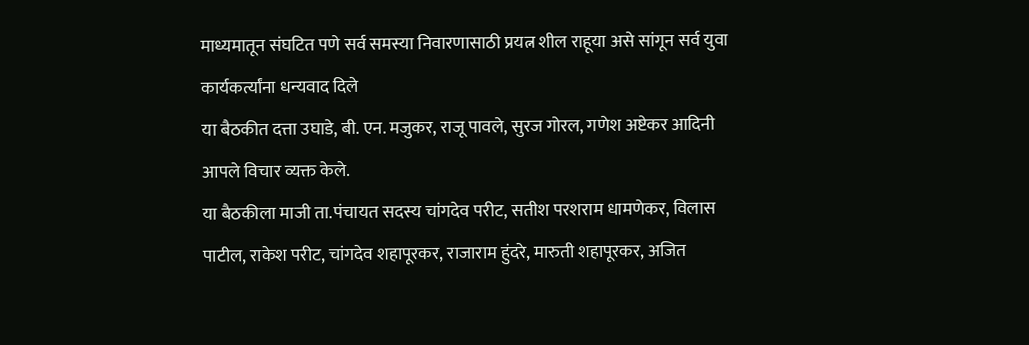माध्यमातून संघटित पणे सर्व समस्या निवारणासाठी प्रयत्न शील राहूया असे सांगून सर्व युवा कार्यकर्त्यांना धन्यवाद दिले
या बैठकीत दत्ता उघाडे, बी. एन. मजुकर, राजू पावले, सुरज गोरल, गणेश अष्टेकर आदिनी आपले विचार व्यक्त केले.
या बैठकीला माजी ता.पंचायत सदस्य चांगदेव परीट, सतीश परशराम धामणेकर, विलास पाटील, राकेश परीट, चांगदेव शहापूरकर, राजाराम हुंदरे, मारुती शहापूरकर, अजित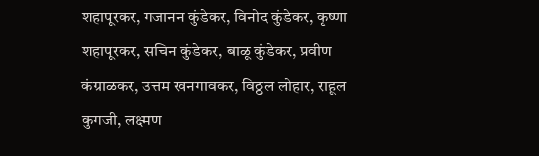शहापूरकर, गजानन कुंडेकर, विनोद कुंडेकर, कृष्णा शहापूरकर, सचिन कुंडेकर, बाळू कुंडेकर, प्रवीण कंग्राळकर, उत्तम खनगावकर, विठ्ठल लोहार, राहूल कुगजी, लक्ष्मण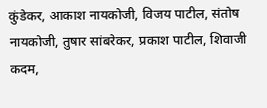कुंडेकर, आकाश नायकोजी, विजय पाटील, संतोष नायकोजी, तुषार सांबरेकर, प्रकाश पाटील, शिवाजी कदम,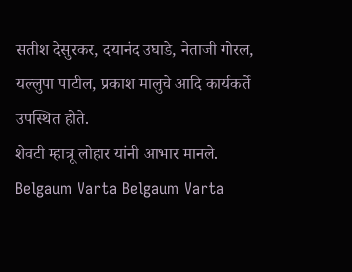सतीश देसुरकर, दयानंद उघाडे, नेताजी गोरल, यल्लुपा पाटील, प्रकाश मालुचे आदि कार्यकर्ते उपस्थित होते.
शेवटी म्हात्रू लोहार यांनी आभार मानले.
Belgaum Varta Belgaum Varta